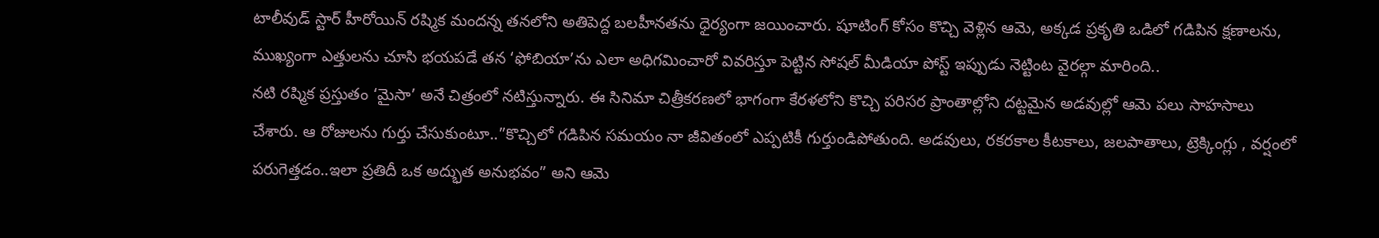టాలీవుడ్ స్టార్ హీరోయిన్ రష్మిక మందన్న తనలోని అతిపెద్ద బలహీనతను ధైర్యంగా జయించారు. షూటింగ్ కోసం కొచ్చి వెళ్లిన ఆమె, అక్కడ ప్రకృతి ఒడిలో గడిపిన క్షణాలను, ముఖ్యంగా ఎత్తులను చూసి భయపడే తన ‘ఫోబియా’ను ఎలా అధిగమించారో వివరిస్తూ పెట్టిన సోషల్ మీడియా పోస్ట్ ఇప్పుడు నెట్టింట వైరల్గా మారింది..
నటి రష్మిక ప్రస్తుతం ‘మైసా’ అనే చిత్రంలో నటిస్తున్నారు. ఈ సినిమా చిత్రీకరణలో భాగంగా కేరళలోని కొచ్చి పరిసర ప్రాంతాల్లోని దట్టమైన అడవుల్లో ఆమె పలు సాహసాలు చేశారు. ఆ రోజులను గుర్తు చేసుకుంటూ..”కొచ్చిలో గడిపిన సమయం నా జీవితంలో ఎప్పటికీ గుర్తుండిపోతుంది. అడవులు, రకరకాల కీటకాలు, జలపాతాలు, ట్రెక్కింగ్లు , వర్షంలో పరుగెత్తడం..ఇలా ప్రతిదీ ఒక అద్భుత అనుభవం” అని ఆమె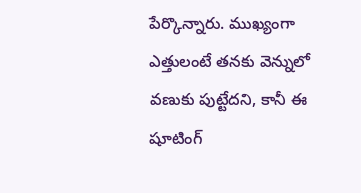పేర్కొన్నారు. ముఖ్యంగా ఎత్తులంటే తనకు వెన్నులో వణుకు పుట్టేదని, కానీ ఈ షూటింగ్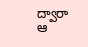ద్వారా ఆ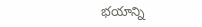భయాన్ని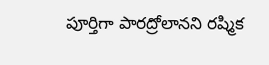పూర్తిగా పారద్రోలానని రష్మిక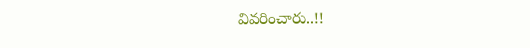వివరించారు..!!